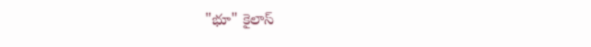"భూ" కైలాస్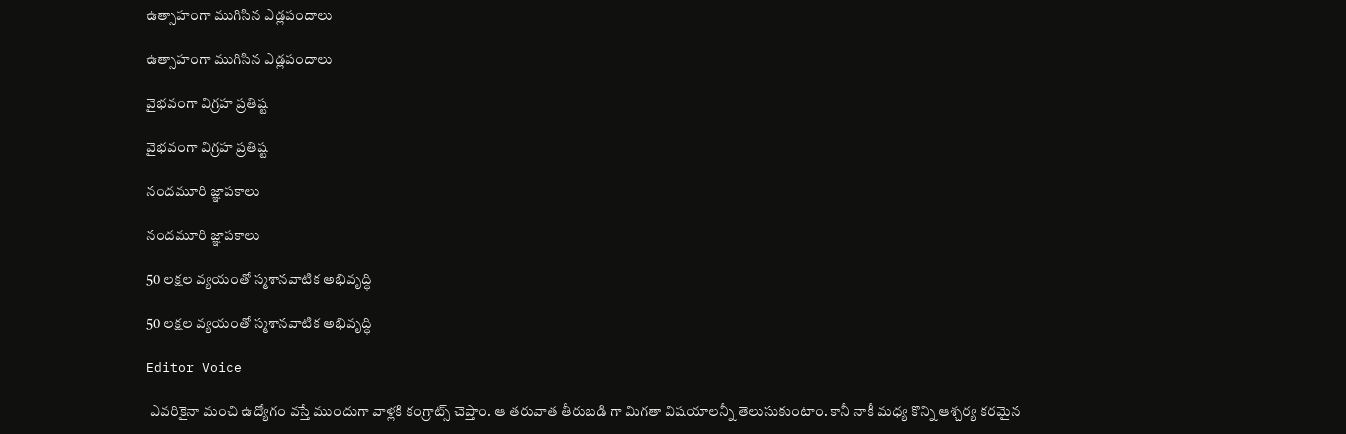ఉత్సాహంగా ముగిసిన ఎడ్లపందాలు

ఉత్సాహంగా ముగిసిన ఎడ్లపందాలు

వైభవంగా విగ్రహ ప్రతిష్ట

వైభవంగా విగ్రహ ప్రతిష్ట

నందమూరి జ్ఞాపకాలు

నందమూరి జ్ఞాపకాలు

50 లక్షల వ్యయంతో స్మశానవాటిక అభివృద్ధి

50 లక్షల వ్యయంతో స్మశానవాటిక అభివృద్ధి

Editor Voice

 ఎవరికైనా మంచి ఉద్యోగం వస్తే ముందుగా వాళ్లకి కంగ్రాట్స్ చెప్తాం. ఆ తరువాత తీరుబడి గా మిగతా విషయాలన్నీ తెలుసుకుంటాం. కానీ నాకీ మధ్య కొన్ని ఆశ్చర్య కరమైన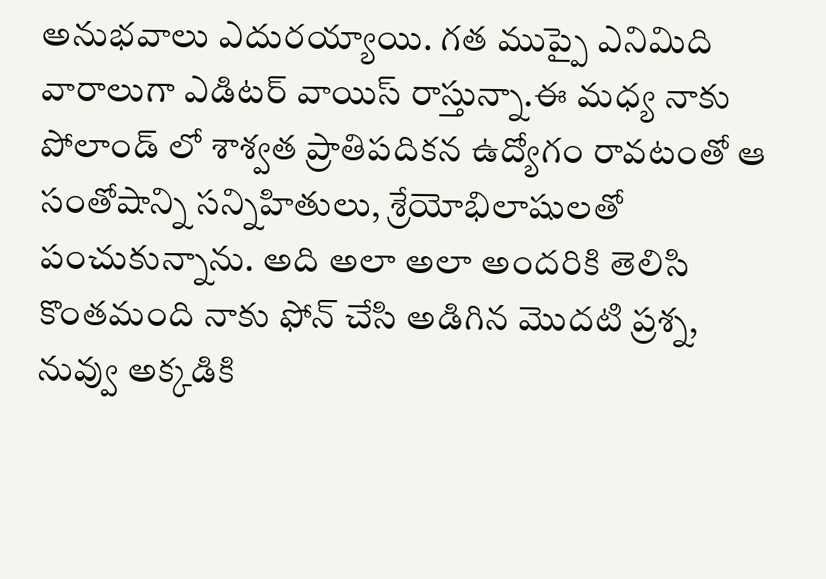అనుభవాలు ఎదురయ్యాయి. గత ముప్పై ఎనిమిది వారాలుగా ఎడిటర్ వాయిస్ రాస్తున్నా.ఈ మధ్య నాకు పోలాండ్ లో శాశ్వత ప్రాతిపదికన ఉద్యోగం రావటంతో ఆ సంతోషాన్ని సన్నిహితులు, శ్రేయోభిలాషులతో పంచుకున్నాను. అది అలా అలా అందరికి తెలిసి కొంతమంది నాకు ఫోన్ చేసి అడిగిన మొదటి ప్రశ్న, నువ్వు అక్కడికి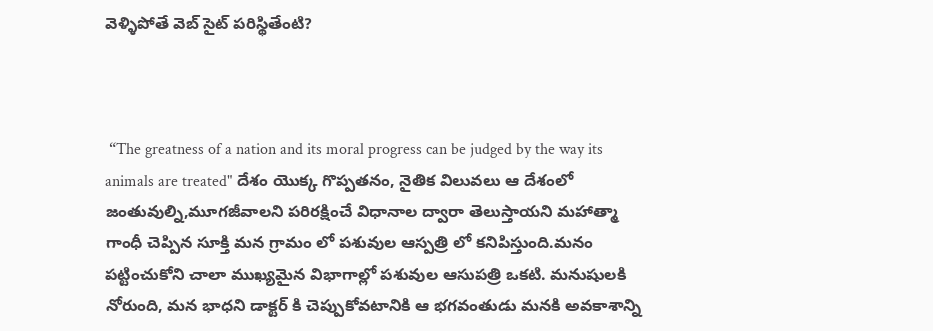వెళ్ళిపోతే వెబ్ సైట్ పరిస్థితేంటి?



 “The greatness of a nation and its moral progress can be judged by the way its animals are treated" దేశం యొక్క గొప్పతనం, నైతిక విలువలు ఆ దేశంలో జంతువుల్ని,మూగజీవాలని పరిరక్షించే విధానాల ద్వారా తెలుస్తాయని మహాత్మా గాంధీ చెప్పిన సూక్తి మన గ్రామం లో పశువుల ఆస్పత్రి లో కనిపిస్తుంది.మనం పట్టించుకోని చాలా ముఖ్యమైన విభాగాల్లో పశువుల ఆసుపత్రి ఒకటి. మనుషులకి నోరుంది, మన భాధని డాక్టర్ కి చెప్పుకోవటానికి ఆ భగవంతుడు మనకి అవకాశాన్ని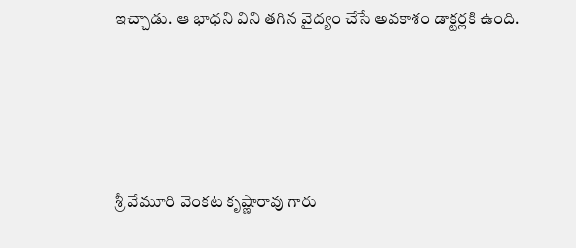ఇచ్చాడు. ఆ భాధని విని తగిన వైద్యం చేసే అవకాశం డాక్టర్లకి ఉంది.





శ్రీ వేమూరి వెంకట కృష్ణారావు గారు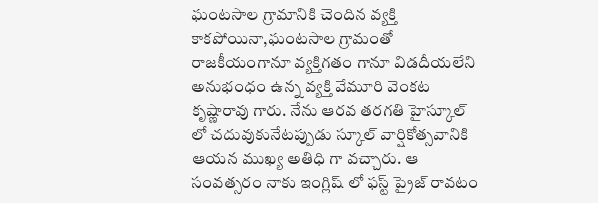ఘంటసాల గ్రామానికి చెందిన వ్యక్తి కాకపోయినా,ఘంటసాల గ్రామంతో రాజకీయంగానూ వ్యక్తిగతం గానూ విడదీయలేని అనుభంధం ఉన్న వ్యక్తి వేమూరి వెంకట కృష్ణారావు గారు. నేను ఆరవ తరగతి హైస్కూల్ లో చదువుకునేటప్పుడు స్కూల్ వార్షికోత్సవానికి ఆయన ముఖ్య అతిధి గా వచ్చారు. ఆ సంవత్సరం నాకు ఇంగ్లిష్ లో ఫస్ట్ ప్రైజ్ రావటం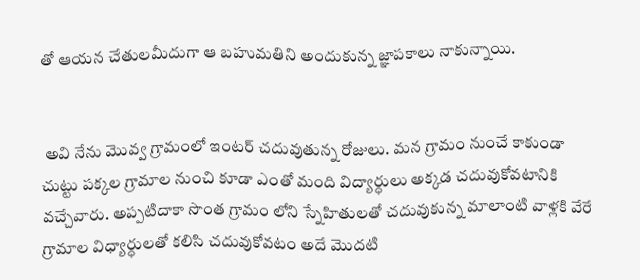తో ఆయన చేతులమీదుగా ఆ బహుమతిని అందుకున్న జ్ఞాపకాలు నాకున్నాయి.


 అవి నేను మొవ్వ గ్రామంలో ఇంటర్ చదువుతున్న రోజులు. మన గ్రామం నుంచే కాకుండా చుట్టు పక్కల గ్రామాల నుంచి కూడా ఎంతో మంది విద్యార్ధులు అక్కడ చదువుకోవటానికి వచ్చేవారు. అప్పటిదాకా సొంత గ్రామం లోని స్నేహితులతో చదువుకున్న మాలాంటి వాళ్లకి వేరే గ్రామాల విధ్యార్ధులతో కలిసి చదువుకోవటం అదే మొదటి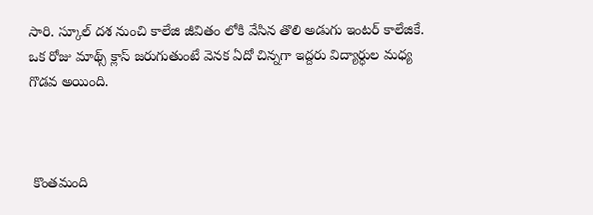సారి. స్కూల్ దశ నుంచి కాలేజి జీవితం లోకి వేసిన తొలి అడుగు ఇంటర్ కాలేజికే. ఒక రోజు మాథ్స్ క్లాస్ జరుగుతుంటే వెనక ఏదో చిన్నగా ఇద్దరు విద్యార్ధుల మధ్య గొడవ అయింది.



 కొంతమంది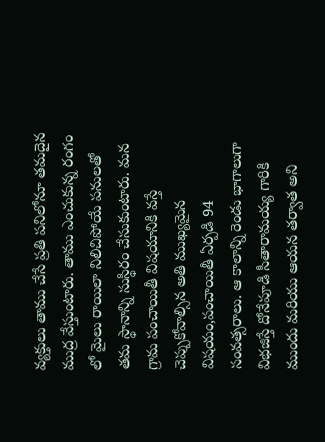వ్యక్తులు తాము చేసే ప్రతి పనిలోనూ తమదైన ముద్ర వేస్తుంటారు. తాము ఎంచుకున్న రంగం లో మైలు రాయిలా నిలిచిపోయే పనులతో తమ స్థానాన్ని సుస్థిరం చేసుకుంటారు. మన గ్రామ పంచాయితీ విషయానికి వస్తే చెప్పుకోవాల్సిన అతి ముఖ్యమైన విషయం,పంచాయితీ ఏర్పడి 94 సంవత్సరాలు. ఆ కాలాన్ని రెండు భాగాలుగా విభజిస్తే దోనేపూడి సీతారామయ్య గారికి ముందు మరియు ఆయన తర్వాత అని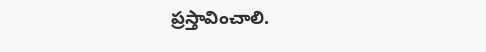ప్రస్తావించాలి.